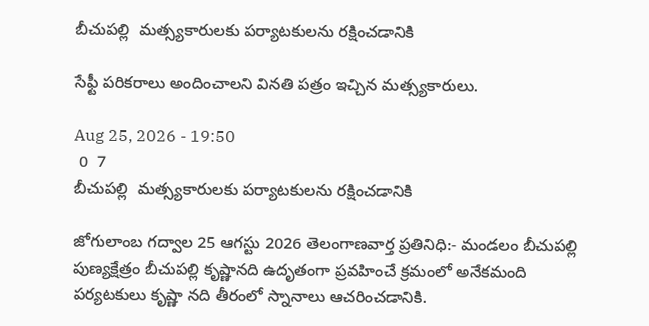బీచుపల్లి  మత్స్యకారులకు పర్యాటకులను రక్షించడానికి

సేఫ్టీ పరికరాలు అందించాలని వినతి పత్రం ఇచ్చిన మత్స్యకారులు.

Aug 25, 2026 - 19:50
 0  7
బీచుపల్లి  మత్స్యకారులకు పర్యాటకులను రక్షించడానికి

జోగులాంబ గద్వాల 25 ఆగస్టు 2026 తెలంగాణవార్త ప్రతినిధి:- మండలం బీచుపల్లి పుణ్యక్షేత్రం బీచుపల్లి కృష్ణానది ఉదృతంగా ప్రవహించే క్రమంలో అనేకమంది పర్యటకులు కృష్ణా నది తీరంలో స్నానాలు ఆచరించడానికి.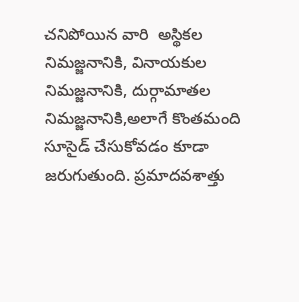చనిపోయిన వారి  అస్థికల నిమజ్జనానికి, వినాయకుల నిమజ్జనానికి, దుర్గామాతల నిమజ్జనానికి,అలాగే కొంతమంది సూసైడ్ చేసుకోవడం కూడా జరుగుతుంది. ప్రమాదవశాత్తు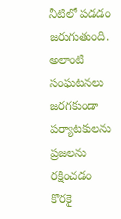నీటిలో పడడం జరుగుతుంది. అలాంటి సంఘటనలు జరగకుండా పర్యాటకులను ప్రజలను రక్షించడం కొరకై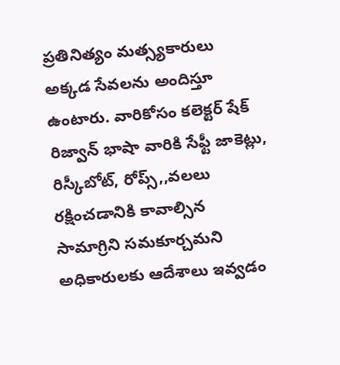ప్రతినిత్యం మత్స్యకారులు  అక్కడ సేవలను అందిస్తూ ఉంటారు. వారికోసం కలెక్టర్ షేక్ రిజ్వాన్ భాషా వారికి సేఫ్టీ జాకెట్లు, రిస్కీబోట్, రోప్స్,,వలలు రక్షించడానికి కావాల్సిన సామాగ్రిని సమకూర్చమని అధికారులకు ఆదేశాలు ఇవ్వడం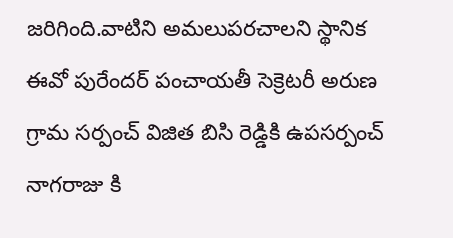జరిగింది.వాటిని అమలుపరచాలని స్థానిక ఈవో పురేందర్ పంచాయతీ సెక్రెటరీ అరుణ గ్రామ సర్పంచ్ విజిత బిసి రెడ్డికి ఉపసర్పంచ్ నాగరాజు కి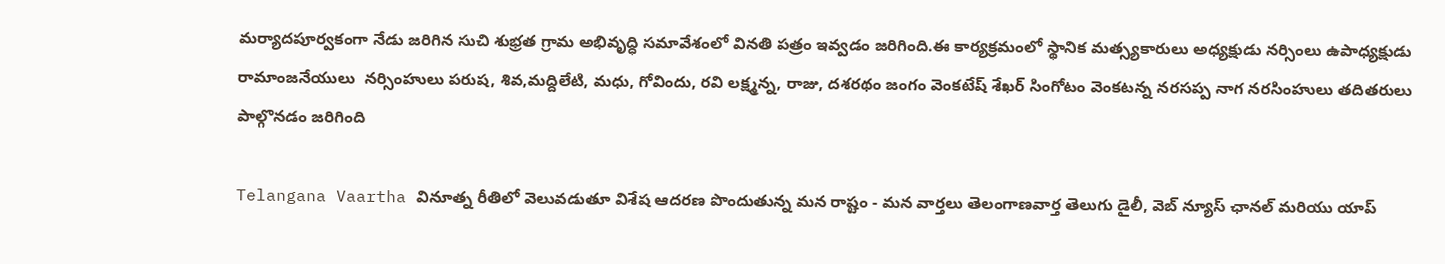మర్యాదపూర్వకంగా నేడు జరిగిన సుచి శుభ్రత గ్రామ అభివృద్ధి సమావేశంలో వినతి పత్రం ఇవ్వడం జరిగింది.ఈ కార్యక్రమంలో స్థానిక మత్స్యకారులు అధ్యక్షుడు నర్సింలు ఉపాధ్యక్షుడు రామాంజనేయులు  నర్సింహులు పరుష, శివ,మద్దిలేటి, మధు, గోవిందు, రవి లక్ష్మన్న, రాజు, దశరథం జంగం వెంకటేష్ శేఖర్ సింగోటం వెంకటన్న నరసప్ప నాగ నరసింహులు తదితరులు పాల్గొనడం జరిగింది

Telangana Vaartha వినూత్న రీతిలో వెలువడుతూ విశేష ఆదరణ పొందుతున్న మన రాష్టం - మన వార్తలు తెలంగాణవార్త తెలుగు డైలీ, వెబ్ న్యూస్ ఛానల్ మరియు యాప్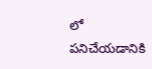లో పనిచేయడానికి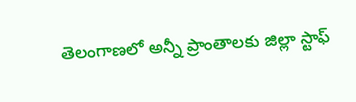తెలంగాణలో అన్నీ ప్రాంతాలకు జిల్లా స్టాఫ్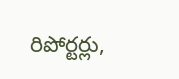రిపోర్టర్లు,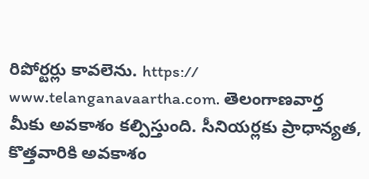రిపోర్టర్లు కావలెను. https:// www.telanganavaartha.com. తెలంగాణవార్త మీకు అవకాశం కల్పిస్తుంది. సీనియర్లకు ప్రాధాన్యత, కొత్తవారికి అవకాశం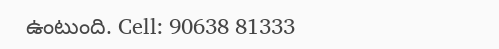ఉంటుంది. Cell: 90638 81333